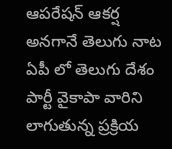ఆపరేషన్ ఆకర్ష అనగానే తెలుగు నాట ఏపీ లో తెలుగు దేశం పార్టీ వైకాపా వారిని లాగుతున్న ప్రక్రియ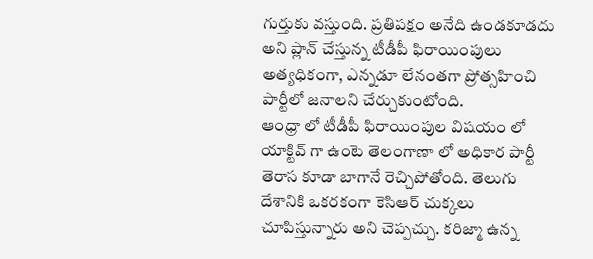గుర్తుకు వస్తుంది. ప్రతిపక్షం అనేది ఉండకూడదు అని ప్లాన్ చేస్తున్న టీడీపీ ఫిరాయింపులు అత్యధికంగా, ఎన్నడూ లేనంతగా ప్రోత్సహించి పార్టీలో జనాలని చేర్చుకుంటోంది.
ఆంధ్రా లో టీడీపీ ఫిరాయింపుల విషయం లో యాక్టివ్ గా ఉంటె తెలంగాణా లో అధికార పార్టీ తెరాస కూడా బాగానే రెచ్చిపోతోంది. తెలుగు దేశానికి ఒకరకంగా కెసిఆర్ చుక్కలు చూపిస్తున్నారు అని చెప్పచ్చు. కరిజ్మా ఉన్న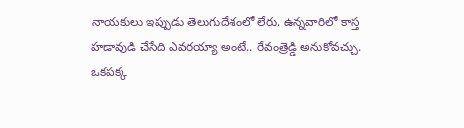నాయకులు ఇప్పుడు తెలుగుదేశంలో లేరు. ఉన్నవారిలో కాస్త హడావుడి చేసేది ఎవరయ్యా అంటే.. రేవంత్రెడ్డి అనుకోవచ్చు.
ఒకపక్క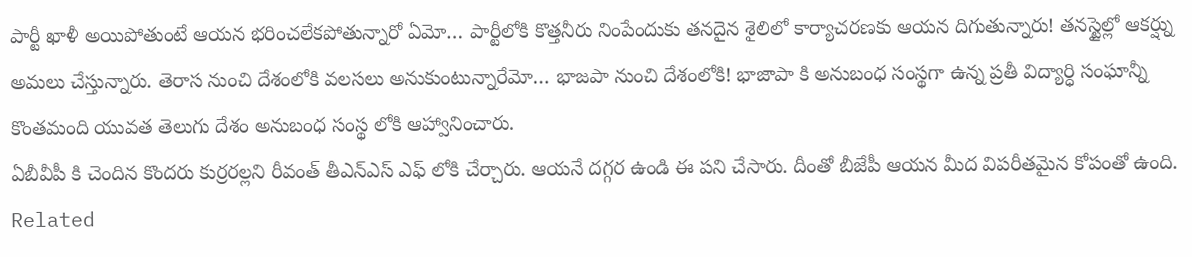పార్టీ ఖాళీ అయిపోతుంటే ఆయన భరించలేకపోతున్నారో ఏమో… పార్టీలోకి కొత్తనీరు నింపేందుకు తనదైన శైలిలో కార్యాచరణకు ఆయన దిగుతున్నారు! తనస్టైల్లో ఆకర్ష్ను అమలు చేస్తున్నారు. తెరాస నుంచి దేశంలోకి వలసలు అనుకుంటున్నారేమో… భాజపా నుంచి దేశంలోకి! భాజాపా కి అనుబంధ సంస్థగా ఉన్న ప్రతీ విద్యార్ధి సంఘాన్నీ కొంతమంది యువత తెలుగు దేశం అనుబంధ సంస్థ లోకి ఆహ్వానించారు.
ఏబీవీపీ కి చెందిన కొందరు కుర్రరల్లని రీవంత్ తీఎన్ఎస్ ఎఫ్ లోకి చేర్చారు. ఆయనే దగ్గర ఉండి ఈ పని చేసారు. దీంతో బీజేపీ ఆయన మీద విపరీతమైన కోపంతో ఉంది.
Related